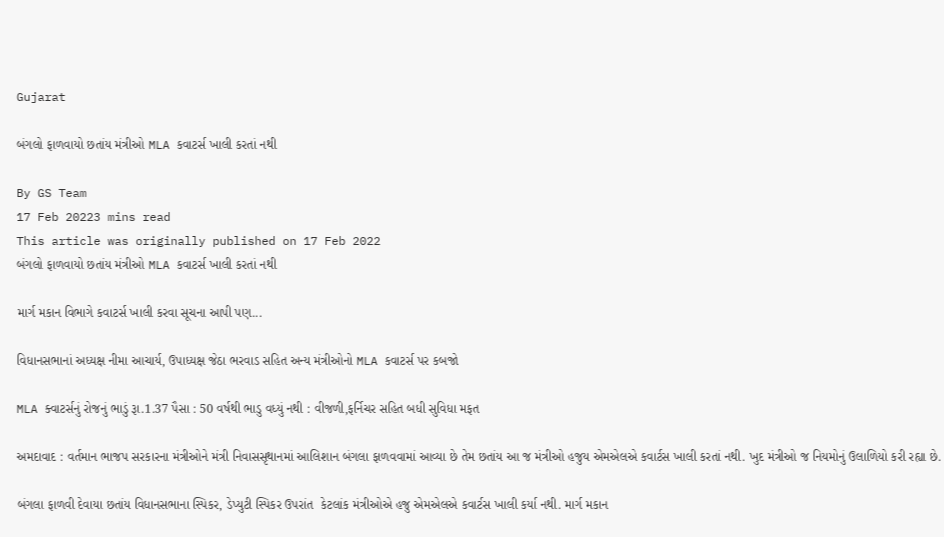Gujarat

બંગલો ફાળવાયો છતાંય મંત્રીઓ MLA કવાટર્સ ખાલી કરતાં નથી

By GS Team
17 Feb 20223 mins read
This article was originally published on 17 Feb 2022
બંગલો ફાળવાયો છતાંય મંત્રીઓ MLA કવાટર્સ ખાલી કરતાં નથી

માર્ગ મકાન વિભાગે કવાટર્સ ખાલી કરવા સૂચના આપી પણ...

વિધાનસભાનાં અધ્યક્ષ નીમા આચાર્ય, ઉપાધ્યક્ષ જેઠા ભરવાડ સહિત અન્ય મંત્રીઓનો MLA કવાટર્સ પર કબજો

MLA ક્વાટર્સનું રોજનું ભાડું રૂા.1.37 પૈસા : 50 વર્ષથી ભાડુ વધ્યું નથી : વીજળી,ફર્નિચર સહિત બધી સુવિધા મફત

અમદાવાદ : વર્તમાન ભાજપ સરકારના મંત્રીઓને મંત્રી નિવાસસૃથાનમાં આલિશાન બંગલા ફાળવવામાં આવ્યા છે તેમ છતાંય આ જ મંત્રીઓ હજુય એમએલએ કવાર્ટસ ખાલી કરતાં નથી. ખુદ મંત્રીઓ જ નિયમોનું ઉલાળિયો કરી રહ્યા છે.

બંગલા ફાળવી દેવાયા છતાંય વિધાનસભાના સ્પિકર, ડેપ્યુટી સ્પિકર ઉપરાંત  કેટલાંક મંત્રીઓએ હજુ એમએલએ કવાર્ટસ ખાલી કર્યા નથી. માર્ગ મકાન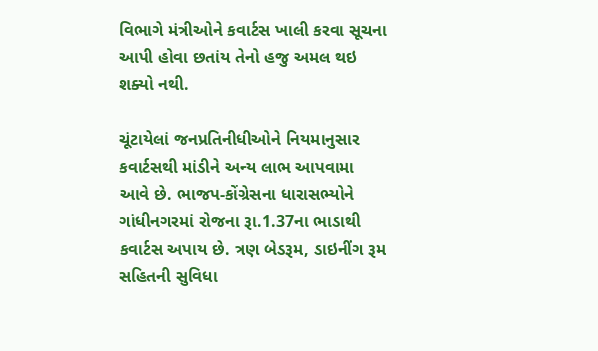વિભાગે મંત્રીઓને કવાર્ટસ ખાલી કરવા સૂચના આપી હોવા છતાંય તેનો હજુ અમલ થઇ શક્યો નથી.

ચૂંટાયેલાં જનપ્રતિનીધીઓને નિયમાનુસાર કવાર્ટસથી માંડીને અન્ય લાભ આપવામા આવે છે. ભાજપ-કોંગ્રેસના ધારાસભ્યોને ગાંધીનગરમાં રોજના રૂા.1.37ના ભાડાથી કવાર્ટસ અપાય છે. ત્રણ બેડરૂમ, ડાઇનીંગ રૂમ સહિતની સુવિધા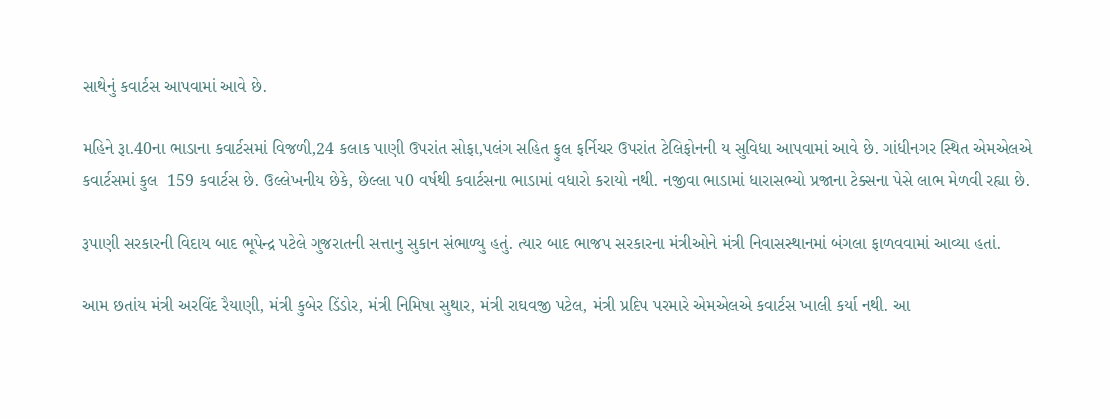સાથેનું કવાર્ટસ આપવામાં આવે છે.

મહિને રૂા.40ના ભાડાના કવાર્ટસમાં વિજળી,24 કલાક પાણી ઉપરાંત સોફા,પલંગ સહિત ફુલ ફર્નિચર ઉપરાંત ટેલિફોનની ય સુવિધા આપવામાં આવે છે. ગાંધીનગર સ્થિત એમએલએ કવાર્ટસમાં કુલ  159 કવાર્ટસ છે. ઉલ્લેખનીય છેકે, છેલ્લા પ0 વર્ષથી કવાર્ટસના ભાડામાં વધારો કરાયો નથી. નજીવા ભાડામાં ધારાસભ્યો પ્રજાના ટેક્સના પેસે લાભ મેળવી રહ્યા છે.

રૂપાણી સરકારની વિદાય બાદ ભૂપેન્દ્ર પટેલે ગુજરાતની સત્તાનુ સુકાન સંભાળ્યુ હતું. ત્યાર બાદ ભાજપ સરકારના મંત્રીઓને મંત્રી નિવાસસ્થાનમાં બંગલા ફાળવવામાં આવ્યા હતાં.

આમ છતાંય મંત્રી અરવિંદ રૈયાણી, મંત્રી કુબેર ડિંડોર, મંત્રી નિમિષા સુથાર, મંત્રી રાઘવજી પટેલ, મંત્રી પ્રદિપ પરમારે એમએલએ કવાર્ટસ ખાલી કર્યા નથી. આ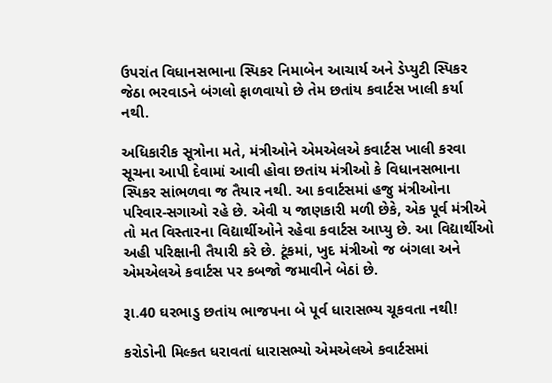ઉપરાંત વિધાનસભાના સ્પિકર નિમાબેન આચાર્ય અને ડેપ્યુટી સ્પિકર જેઠા ભરવાડને બંગલો ફાળવાયો છે તેમ છતાંય કવાર્ટસ ખાલી કર્યા નથી.

અધિકારીક સૂત્રોના મતે, મંત્રીઓને એમએલએ કવાર્ટસ ખાલી કરવા સૂચના આપી દેવામાં આવી હોવા છતાંય મંત્રીઓ કે વિધાનસભાના સ્પિકર સાંભળવા જ તૈયાર નથી. આ કવાર્ટસમાં હજુ મંત્રીઓના પરિવાર-સગાઓ રહે છે. એવી ય જાણકારી મળી છેકે, એક પૂર્વ મંત્રીએ તો મત વિસ્તારના વિદ્યાર્થીઓને રહેવા કવાર્ટસ આપ્યુ છે. આ વિદ્યાર્થીઓ અહી પરિક્ષાની તૈયારી કરે છે. ટૂંકમાં, ખુદ મંત્રીઓ જ બંગલા અને એમએલએ કવાર્ટસ પર કબજો જમાવીને બેઠાં છે.

રૂા.40 ઘરભાડુ છતાંય ભાજપના બે પૂર્વ ધારાસભ્ય ચૂકવતા નથી!

કરોડોની મિલ્કત ધરાવતાં ધારાસભ્યો એમએલએ કવાર્ટસમાં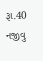રૂા.40 નજીવુ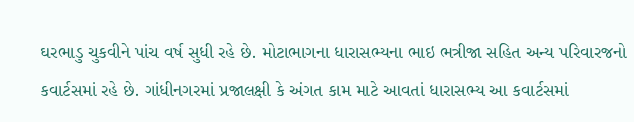ઘરભાડુ ચુકવીને પાંચ વર્ષ સુધી રહે છે. મોટાભાગના ધારાસભ્યના ભાઇ ભત્રીજા સહિત અન્ય પરિવારજનો કવાર્ટસમાં રહે છે. ગાંધીનગરમાં પ્રજાલક્ષી કે અંગત કામ માટે આવતાં ધારાસભ્ય આ કવાર્ટસમાં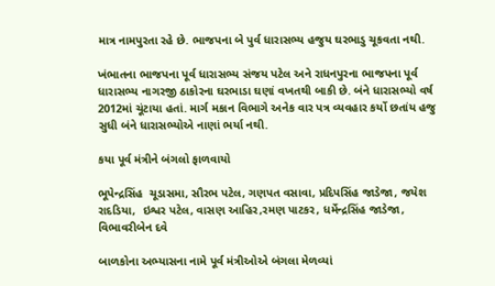માત્ર નામપુરતા રહે છે. ભાજપના બે પુર્વ ધારાસભ્ય હજુય ઘરભાડુ ચૂકવતા નથી.

ખંભાતના ભાજપના પૂર્વ ધારાસભ્ય સંજય પટેલ અને રાધનપુરના ભાજપના પૂર્વ ધારાસભ્ય નાગરજી ઠાકોરના ઘરભાડા ઘણાં વખતથી બાકી છે. બંને ધારાસભ્યો વર્ષ 2012માં ચૂંટાયા હતાં. માર્ગ મકાન વિભાગે અનેક વાર પત્ર વ્યવહાર કર્યો છતાંય હજુ સુધી બંને ધારાસભ્યોએ નાણાં ભર્યા નથી.

કયા પૂર્વ મંત્રીને બંગલો ફાળવાયો

ભૂપેન્દ્રસિંહ  ચૂડાસમા, સૌરભ પટેલ, ગણપત વસાવા, પ્રદિપસિંહ જાડેજા, જયેશ રાદડિયા,  ઇશ્વર પટેલ, વાસણ આહિર,રમણ પાટકર, ધર્મેન્દ્રસિંહ જાડેજા, વિભાવરીબેન દવે

બાળકોના અભ્યાસના નામે પૂર્વ મંત્રીઓએ બંગલા મેળવ્યાં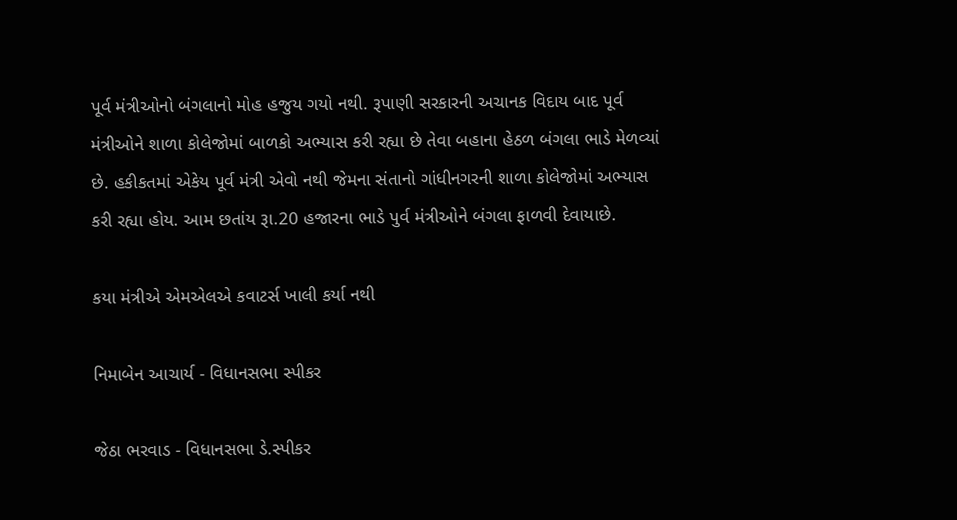પૂર્વ મંત્રીઓનો બંગલાનો મોહ હજુય ગયો નથી. રૂપાણી સરકારની અચાનક વિદાય બાદ પૂર્વ મંત્રીઓને શાળા કોલેજોમાં બાળકો અભ્યાસ કરી રહ્યા છે તેવા બહાના હેઠળ બંગલા ભાડે મેળવ્યાં છે. હકીકતમાં એકેય પૂર્વ મંત્રી એવો નથી જેમના સંતાનો ગાંધીનગરની શાળા કોલેજોમાં અભ્યાસ કરી રહ્યા હોય. આમ છતાંય રૂા.20 હજારના ભાડે પુર્વ મંત્રીઓને બંગલા ફાળવી દેવાયાછે.

કયા મંત્રીએ એમએલએ કવાટર્સ ખાલી કર્યા નથી

નિમાબેન આચાર્ય - વિધાનસભા સ્પીકર

જેઠા ભરવાડ - વિધાનસભા ડે.સ્પીકર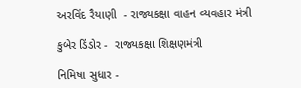અરવિંદ રૈયાણી  - રાજ્યકક્ષા વાહન વ્યવહાર મંત્રી

કુબેર ડિંડોર -  રાજ્યકક્ષા શિક્ષણમંત્રી

નિમિષા સુધાર -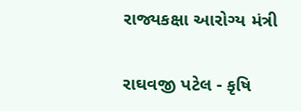રાજ્યકક્ષા આરોગ્ય મંત્રી

રાઘવજી પટેલ - કૃષિ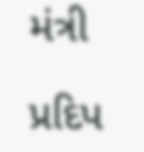મંત્રી

પ્રદિપ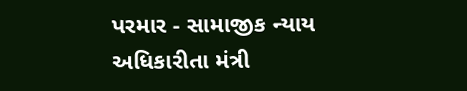પરમાર - સામાજીક ન્યાય અધિકારીતા મંત્રી